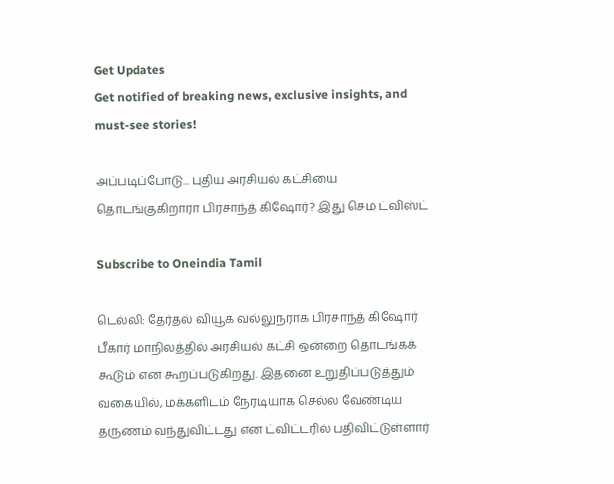Get Updates
Get notified of breaking news, exclusive insights, and must-see stories!

அப்படிப்போடு... புதிய அரசியல் கட்சியை தொடங்குகிறாரா பிரசாந்த் கிஷோர்? இது செம ட்விஸ்ட்

Subscribe to Oneindia Tamil

டெல்லி: தேர்தல் வியூக வல்லுநராக பிரசாந்த் கிஷோர் பீகார் மாநிலத்தில் அரசியல் கட்சி ஒன்றை தொடங்கக் கூடும் என கூறப்படுகிறது. இதனை உறுதிப்படுத்தும் வகையில், மக்களிடம் நேரடியாக செல்ல வேண்டிய தருணம் வந்துவிட்டது என ட்விட்டரில் பதிவிட்டுள்ளார்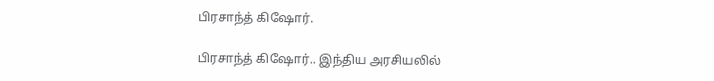பிரசாந்த் கிஷோர்.

பிரசாந்த் கிஷோர்.. இந்திய அரசியலில்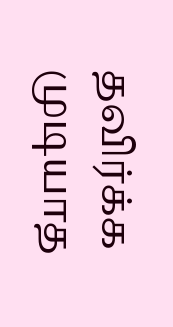தவிர்க்க முடியாத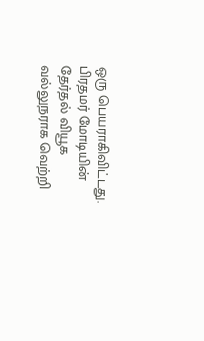ஒரு பெயராகிவிட்டது. பிரதமர் மோடியின் தேர்தல் வியூக வல்லுநராக வெற்றி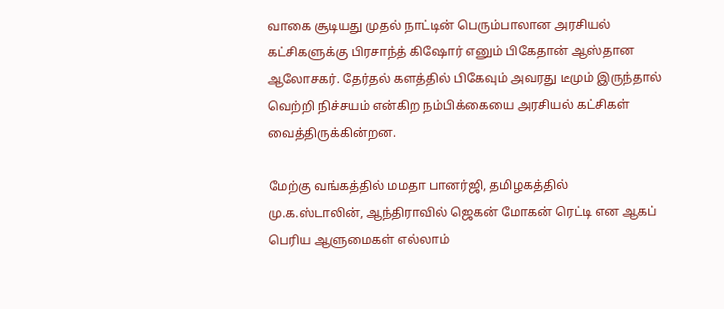வாகை சூடியது முதல் நாட்டின் பெரும்பாலான அரசியல் கட்சிகளுக்கு பிரசாந்த் கிஷோர் எனும் பிகேதான் ஆஸ்தான ஆலோசகர். தேர்தல் களத்தில் பிகேவும் அவரது டீமும் இருந்தால் வெற்றி நிச்சயம் என்கிற நம்பிக்கையை அரசியல் கட்சிகள் வைத்திருக்கின்றன.

மேற்கு வங்கத்தில் மமதா பானர்ஜி, தமிழகத்தில் மு.க.ஸ்டாலின், ஆந்திராவில் ஜெகன் மோகன் ரெட்டி என ஆகப் பெரிய ஆளுமைகள் எல்லாம்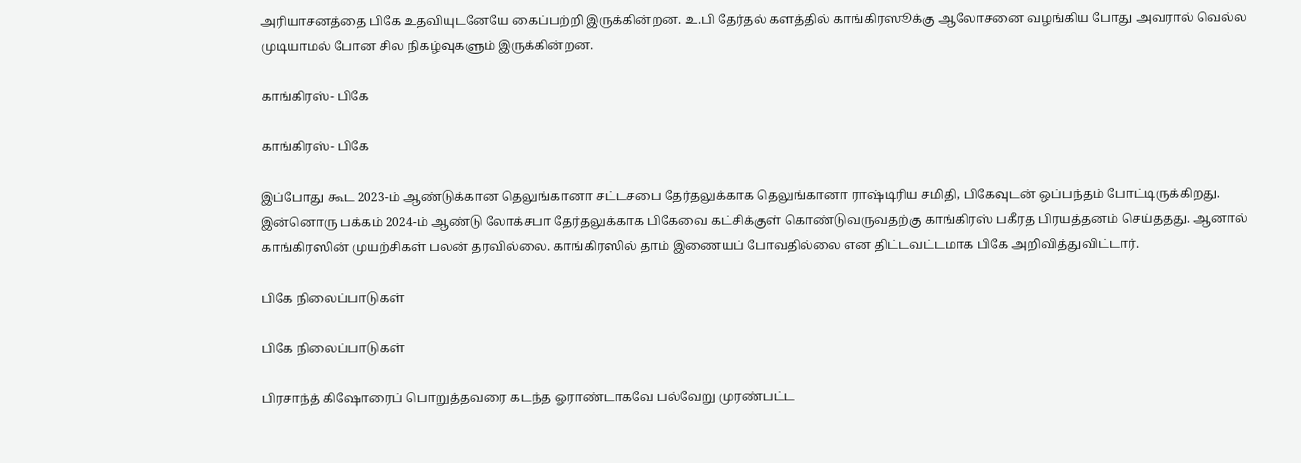அரியாசனத்தை பிகே உதவியுடனேயே கைப்பற்றி இருக்கின்றன. உ.பி தேர்தல் களத்தில் காங்கிரஸூக்கு ஆலோசனை வழங்கிய போது அவரால் வெல்ல முடியாமல் போன சில நிகழ்வுகளும் இருக்கின்றன.

காங்கிரஸ்- பிகே

காங்கிரஸ்- பிகே

இப்போது கூட 2023-ம் ஆண்டுக்கான தெலுங்கானா சட்டசபை தேர்தலுக்காக தெலுங்கானா ராஷ்டிரிய சமிதி, பிகேவுடன் ஒப்பந்தம் போட்டிருக்கிறது. இன்னொரு பக்கம் 2024-ம் ஆண்டு லோக்சபா தேர்தலுக்காக பிகேவை கட்சிக்குள் கொண்டுவருவதற்கு காங்கிரஸ் பகீரத பிரயத்தனம் செய்ததது. ஆனால் காங்கிரஸின் முயற்சிகள் பலன் தரவில்லை. காங்கிரஸில் தாம் இணையப் போவதில்லை என திட்டவட்டமாக பிகே அறிவித்துவிட்டார்.

பிகே நிலைப்பாடுகள்

பிகே நிலைப்பாடுகள்

பிரசாந்த் கிஷோரைப் பொறுத்தவரை கடந்த ஓராண்டாகவே பல்வேறு முரண்பட்ட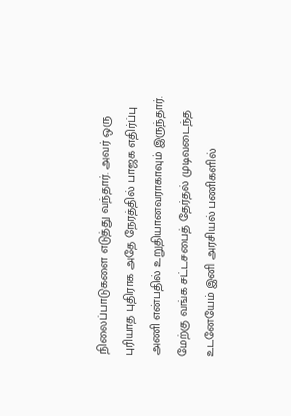நிலைப்பாடுகளை எடுத்து வந்தார். அவர் ஒரு புரியாத புதிராக அதே நேரத்தில் பாஜக எதிர்ப்பு அணி என்பதில் உறுதியானவராகாவும் இருந்தார். மேற்கு வங்க சட்டசபைத் தேர்தல் முடிவடைந்த உடனேயேம் இனி அரசியல் பணிகளில்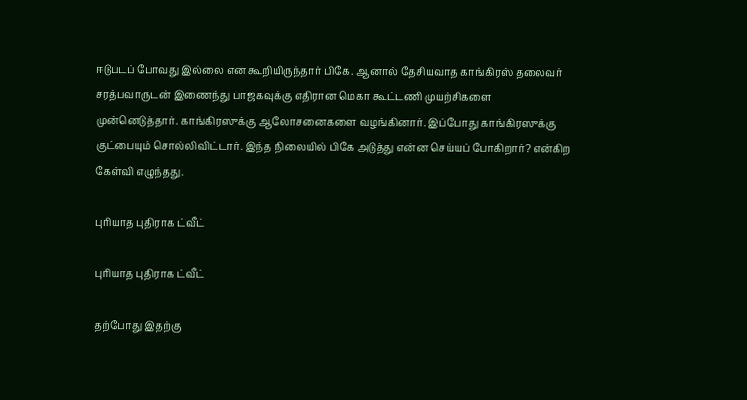ஈடுபடப் போவது இல்லை என கூறியிருந்தார் பிகே. ஆனால் தேசியவாத காங்கிரஸ் தலைவர் சரத்பவாருடன் இணைந்து பாஜகவுக்கு எதிரான மெகா கூட்டணி முயற்சிகளை முன்னெடுத்தார். காங்கிரஸுக்கு ஆலோசனைகளை வழங்கினார். இப்போது காங்கிரஸுக்கு குட்பையும் சொல்லிவிட்டார். இந்த நிலையில் பிகே அடுத்து என்ன செய்யப் போகிறார்? என்கிற கேள்வி எழுந்தது.

புரியாத புதிராக ட்வீட்

புரியாத புதிராக ட்வீட்

தற்போது இதற்கு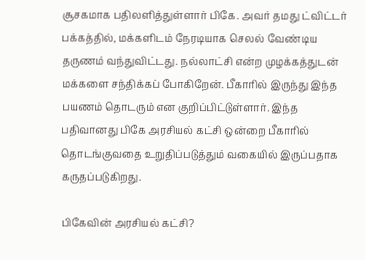சூசகமாக பதிலளித்துள்ளார் பிகே. அவர் தமது ட்விட்டர் பக்கத்தில், மக்களிடம் நேரடியாக செலல் வேண்டிய தருணம் வந்துவிட்டது. நல்லாட்சி என்ற முழக்கத்துடன் மக்களை சந்திக்கப் போகிறேன். பீகாரில் இருந்து இந்த பயணம் தொடரும் என குறிப்பிட்டுள்ளார். இந்த பதிவானது பிகே அரசியல் கட்சி ஒன்றை பீகாரில் தொடங்குவதை உறுதிப்படுத்தும் வகையில் இருப்பதாக கருதப்படுகிறது.

பிகேவின் அரசியல் கட்சி?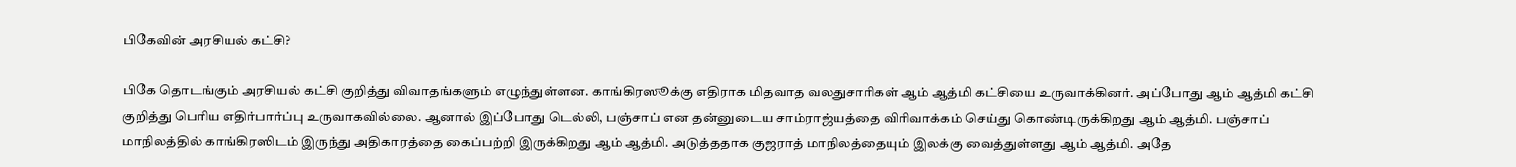பிகேவின் அரசியல் கட்சி?

பிகே தொடங்கும் அரசியல் கட்சி குறித்து விவாதங்களும் எழுந்துள்ளன. காங்கிரஸூக்கு எதிராக மிதவாத வலதுசாரிகள் ஆம் ஆத்மி கட்சியை உருவாக்கினர். அப்போது ஆம் ஆத்மி கட்சி குறித்து பெரிய எதிர்பார்ப்பு உருவாகவில்லை. ஆனால் இப்போது டெல்லி, பஞ்சாப் என தன்னுடைய சாம்ராஜ்யத்தை விரிவாக்கம் செய்து கொண்டிருக்கிறது ஆம் ஆத்மி. பஞ்சாப் மாநிலத்தில் காங்கிரஸிடம் இருந்து அதிகாரத்தை கைப்பற்றி இருக்கிறது ஆம் ஆத்மி. அடுத்ததாக குஜராத் மாநிலத்தையும் இலக்கு வைத்துள்ளது ஆம் ஆத்மி. அதே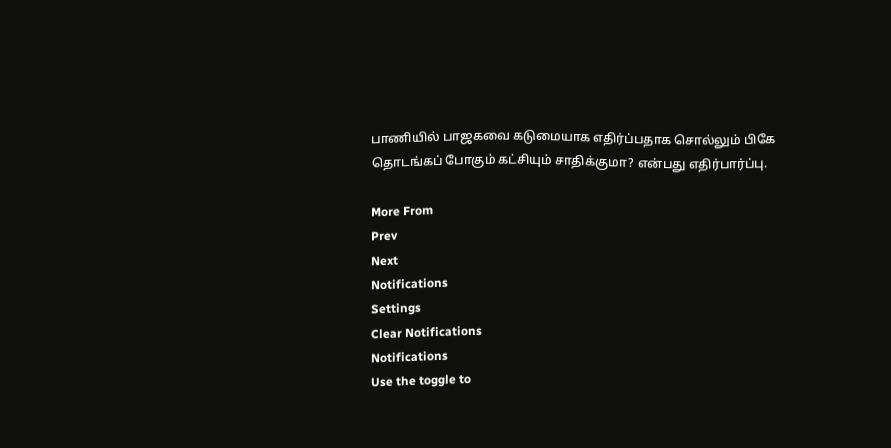பாணியில் பாஜகவை கடுமையாக எதிர்ப்பதாக சொல்லும் பிகே தொடங்கப் போகும் கட்சியும் சாதிக்குமா? என்பது எதிர்பார்ப்பு.

More From
Prev
Next
Notifications
Settings
Clear Notifications
Notifications
Use the toggle to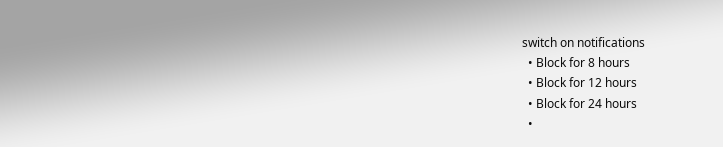switch on notifications
  • Block for 8 hours
  • Block for 12 hours
  • Block for 24 hours
  •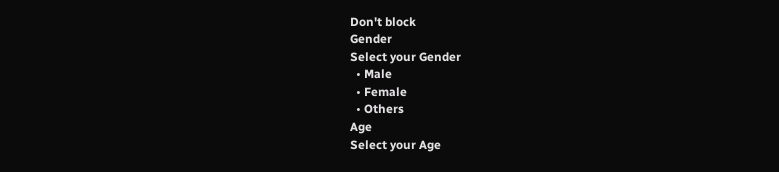Don't block
Gender
Select your Gender
  • Male
  • Female
  • Others
Age
Select your Age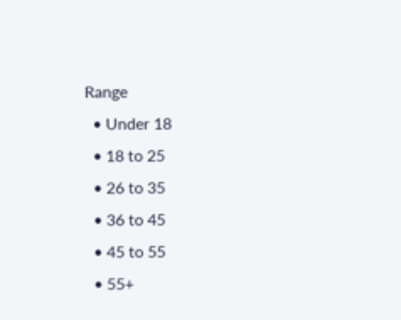Range
  • Under 18
  • 18 to 25
  • 26 to 35
  • 36 to 45
  • 45 to 55
  • 55+